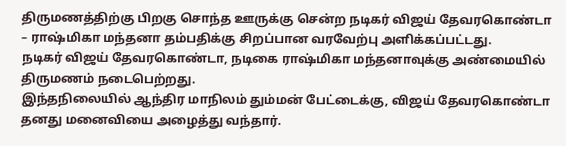திருமணத்திற்கு பிறகு சொந்த ஊருக்கு சென்ற நடிகர் விஜய் தேவரகொண்டா – ராஷ்மிகா மந்தனா தம்பதிக்கு சிறப்பான வரவேற்பு அளிக்கப்பட்டது.
நடிகர் விஜய் தேவரகொண்டா, நடிகை ராஷ்மிகா மந்தனாவுக்கு அண்மையில் திருமணம் நடைபெற்றது.
இந்தநிலையில் ஆந்திர மாநிலம் தும்மன் பேட்டைக்கு, விஜய் தேவரகொண்டா தனது மனைவியை அழைத்து வந்தார்.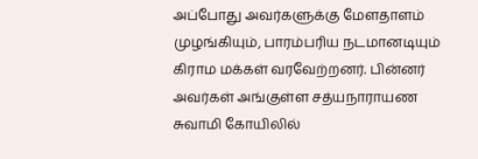அப்போது அவர்களுக்கு மேளதாளம் முழங்கியும், பாரம்பரிய நடமானடியும் கிராம மக்கள் வரவேற்றனர். பின்னர் அவர்கள் அங்குள்ள சத்யநாராயண சுவாமி கோயிலில்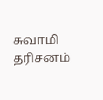சுவாமி தரிசனம்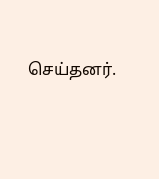செய்தனர்.